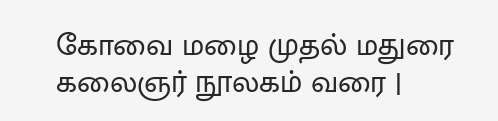கோவை மழை முதல் மதுரை கலைஞர் நூலகம் வரை |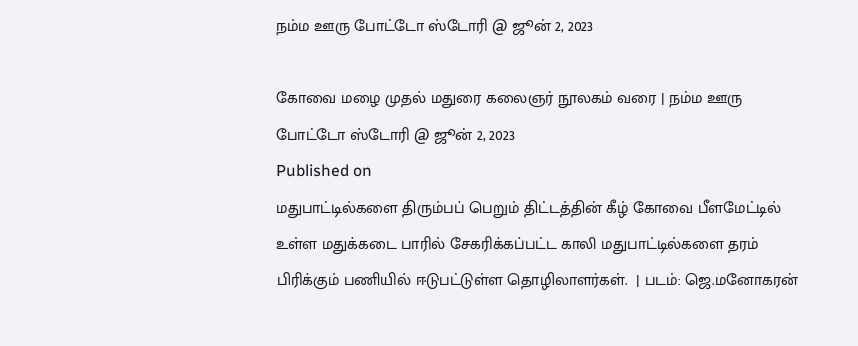நம்ம ஊரு போட்டோ ஸ்டோரி @ ஜூன் 2, 2023

கோவை மழை முதல் மதுரை கலைஞர் நூலகம் வரை | நம்ம ஊரு போட்டோ ஸ்டோரி @ ஜூன் 2, 2023
Published on
மதுபாட்டில்களை திரும்பப் பெறும் திட்டத்தின் கீழ் கோவை பீளமேட்டில் உள்ள மதுக்கடை பாரில் சேகரிக்கப்பட்ட காலி மதுபாட்டில்களை தரம் பிரிக்கும் பணியில் ஈடுபட்டுள்ள தொழிலாளர்கள்.  | படம்: ஜெ.மனோகரன்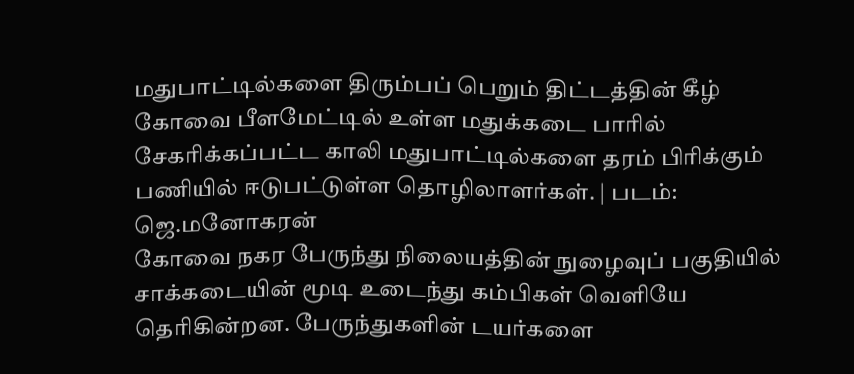மதுபாட்டில்களை திரும்பப் பெறும் திட்டத்தின் கீழ் கோவை பீளமேட்டில் உள்ள மதுக்கடை பாரில் சேகரிக்கப்பட்ட காலி மதுபாட்டில்களை தரம் பிரிக்கும் பணியில் ஈடுபட்டுள்ள தொழிலாளர்கள். | படம்: ஜெ.மனோகரன்
கோவை நகர பேருந்து நிலையத்தின் நுழைவுப் பகுதியில் சாக்கடையின் மூடி உடைந்து கம்பிகள் வெளியே தெரிகின்றன. பேருந்துகளின் டயர்களை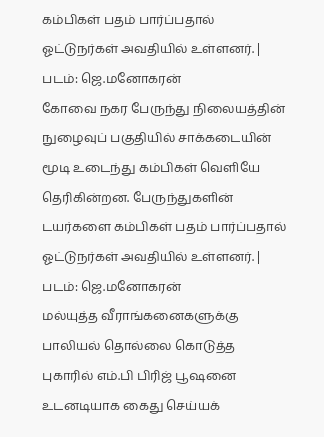கம்பிகள் பதம் பார்ப்பதால் ஓட்டுநர்கள் அவதியில் உள்ளனர். | படம்: ஜெ.மனோகரன்
கோவை நகர பேருந்து நிலையத்தின் நுழைவுப் பகுதியில் சாக்கடையின் மூடி உடைந்து கம்பிகள் வெளியே தெரிகின்றன. பேருந்துகளின் டயர்களை கம்பிகள் பதம் பார்ப்பதால் ஓட்டுநர்கள் அவதியில் உள்ளனர். | படம்: ஜெ.மனோகரன்
மல்யுத்த வீராங்கனைகளுக்கு பாலியல் தொல்லை கொடுத்த புகாரில் எம்.பி பிரிஜ் பூஷனை உடனடியாக கைது செய்யக்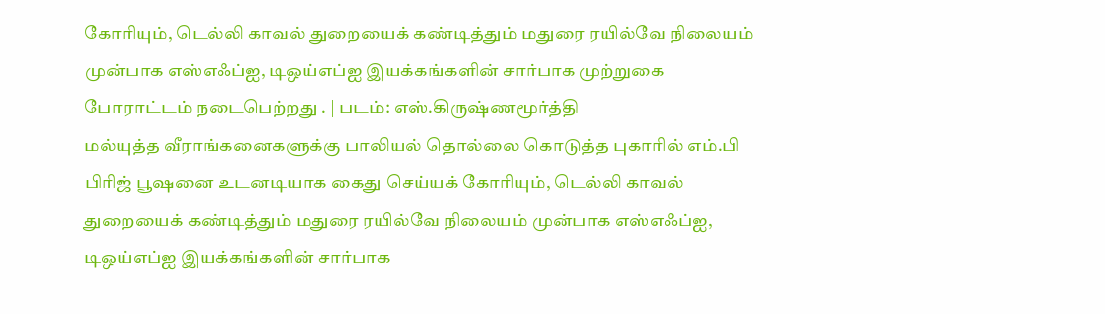கோரியும், டெல்லி காவல் துறையைக் கண்டித்தும் மதுரை ரயில்வே நிலையம் முன்பாக எஸ்எஃப்ஐ, டிஒய்எப்ஐ இயக்கங்களின் சார்பாக முற்றுகை போராட்டம் நடைபெற்றது . | படம்: எஸ்.கிருஷ்ணமூர்த்தி
மல்யுத்த வீராங்கனைகளுக்கு பாலியல் தொல்லை கொடுத்த புகாரில் எம்.பி பிரிஜ் பூஷனை உடனடியாக கைது செய்யக் கோரியும், டெல்லி காவல் துறையைக் கண்டித்தும் மதுரை ரயில்வே நிலையம் முன்பாக எஸ்எஃப்ஐ, டிஒய்எப்ஐ இயக்கங்களின் சார்பாக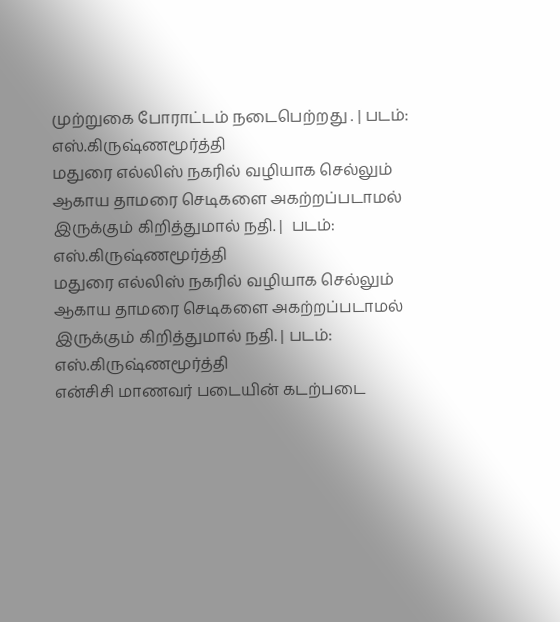முற்றுகை போராட்டம் நடைபெற்றது . | படம்: எஸ்.கிருஷ்ணமூர்த்தி
மதுரை எல்லிஸ் நகரில் வழியாக செல்லும் ஆகாய தாமரை செடிகளை அகற்றப்படாமல் இருக்கும் கிறித்துமால் நதி. |  படம்: எஸ்.கிருஷ்ணமூர்த்தி
மதுரை எல்லிஸ் நகரில் வழியாக செல்லும் ஆகாய தாமரை செடிகளை அகற்றப்படாமல் இருக்கும் கிறித்துமால் நதி. | படம்: எஸ்.கிருஷ்ணமூர்த்தி
என்சிசி மாணவர் படையின் கடற்படை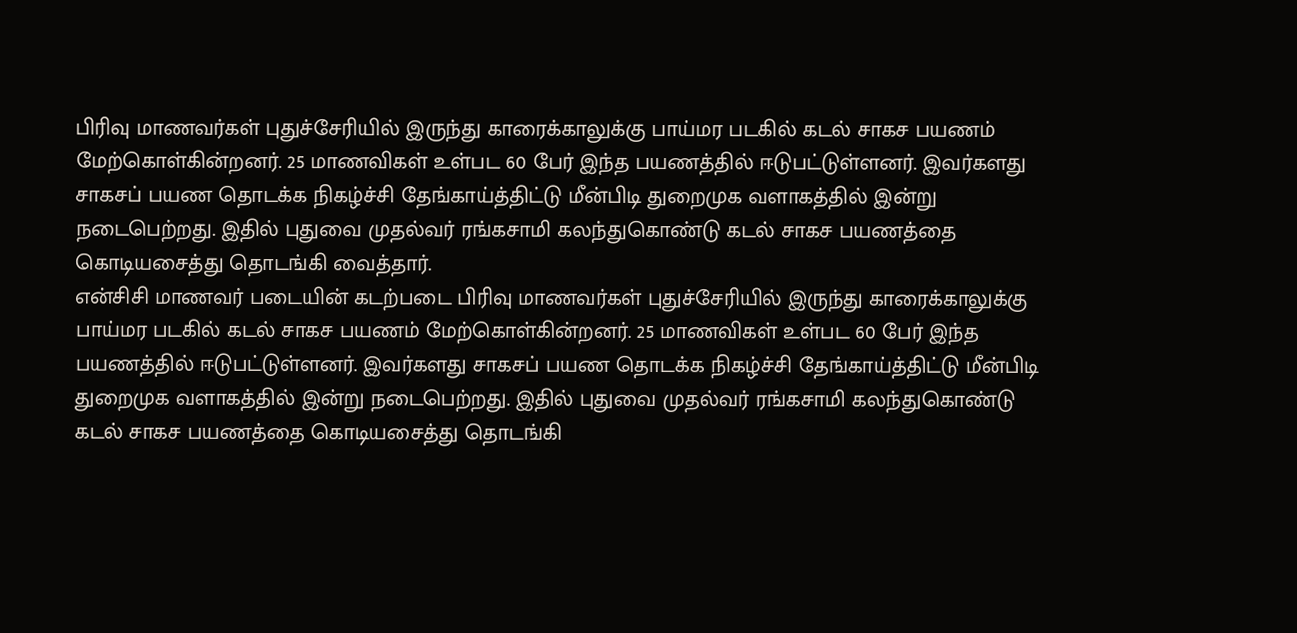பிரிவு மாணவர்கள் புதுச்சேரியில் இருந்து காரைக்காலுக்கு பாய்மர படகில் கடல் சாகச பயணம் மேற்கொள்கின்றனர். 25 மாணவிகள் உள்பட 60 பேர் இந்த பயணத்தில் ஈடுபட்டுள்ளனர். இவர்களது சாகசப் பயண தொடக்க நிகழ்ச்சி தேங்காய்த்திட்டு மீன்பிடி துறைமுக வளாகத்தில் இன்று நடைபெற்றது. இதில் புதுவை முதல்வர் ரங்கசாமி கலந்துகொண்டு கடல் சாகச பயணத்தை கொடியசைத்து தொடங்கி வைத்தார்.
என்சிசி மாணவர் படையின் கடற்படை பிரிவு மாணவர்கள் புதுச்சேரியில் இருந்து காரைக்காலுக்கு பாய்மர படகில் கடல் சாகச பயணம் மேற்கொள்கின்றனர். 25 மாணவிகள் உள்பட 60 பேர் இந்த பயணத்தில் ஈடுபட்டுள்ளனர். இவர்களது சாகசப் பயண தொடக்க நிகழ்ச்சி தேங்காய்த்திட்டு மீன்பிடி துறைமுக வளாகத்தில் இன்று நடைபெற்றது. இதில் புதுவை முதல்வர் ரங்கசாமி கலந்துகொண்டு கடல் சாகச பயணத்தை கொடியசைத்து தொடங்கி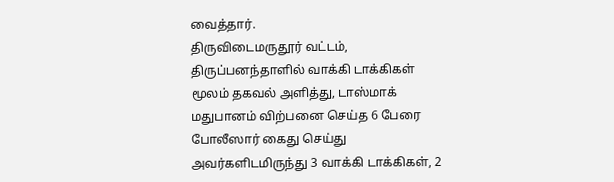வைத்தார்.
திருவிடைமருதூர் வட்டம், திருப்பனந்தாளில் வாக்கி டாக்கிகள் மூலம் தகவல் அளித்து, டாஸ்மாக் மதுபானம் விற்பனை செய்த 6 பேரை போலீஸார் கைது செய்து அவர்களிடமிருந்து 3 வாக்கி டாக்கிகள், 2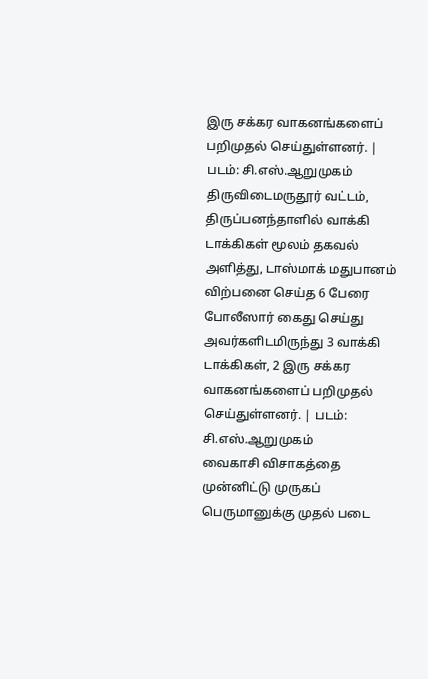இரு சக்கர வாகனங்களைப் பறிமுதல் செய்துள்ளனர். | படம்: சி.எஸ்.ஆறுமுகம்
திருவிடைமருதூர் வட்டம், திருப்பனந்தாளில் வாக்கி டாக்கிகள் மூலம் தகவல் அளித்து, டாஸ்மாக் மதுபானம் விற்பனை செய்த 6 பேரை போலீஸார் கைது செய்து அவர்களிடமிருந்து 3 வாக்கி டாக்கிகள், 2 இரு சக்கர வாகனங்களைப் பறிமுதல் செய்துள்ளனர். | படம்: சி.எஸ்.ஆறுமுகம்
வைகாசி விசாகத்தை முன்னிட்டு முருகப் பெருமானுக்கு முதல் படை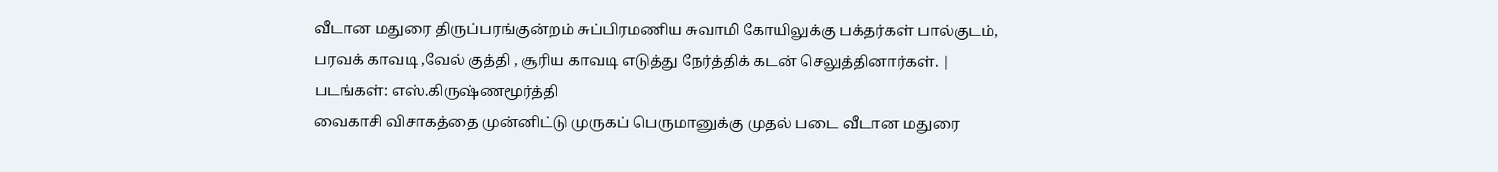வீடான மதுரை திருப்பரங்குன்றம் சுப்பிரமணிய சுவாமி கோயிலுக்கு பக்தர்கள் பால்குடம், பரவக் காவடி ,வேல் குத்தி , சூரிய காவடி எடுத்து நேர்த்திக் கடன் செலுத்தினார்கள். | படங்கள்: எஸ்.கிருஷ்ணமூர்த்தி
வைகாசி விசாகத்தை முன்னிட்டு முருகப் பெருமானுக்கு முதல் படை வீடான மதுரை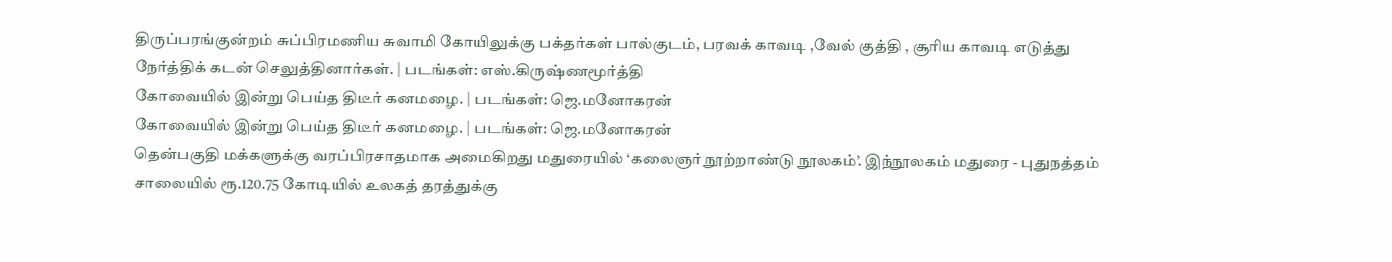திருப்பரங்குன்றம் சுப்பிரமணிய சுவாமி கோயிலுக்கு பக்தர்கள் பால்குடம், பரவக் காவடி ,வேல் குத்தி , சூரிய காவடி எடுத்து நேர்த்திக் கடன் செலுத்தினார்கள். | படங்கள்: எஸ்.கிருஷ்ணமூர்த்தி
கோவையில் இன்று பெய்த திடீர் கனமழை. | படங்கள்: ஜெ.மனோகரன்
கோவையில் இன்று பெய்த திடீர் கனமழை. | படங்கள்: ஜெ.மனோகரன்
தென்பகுதி மக்களுக்கு வரப்பிரசாதமாக அமைகிறது மதுரையில் ‘கலைஞர் நூற்றாண்டு நூலகம்’. இந்நூலகம் மதுரை - புதுநத்தம் சாலையில் ரூ.120.75 கோடியில் உலகத் தரத்துக்கு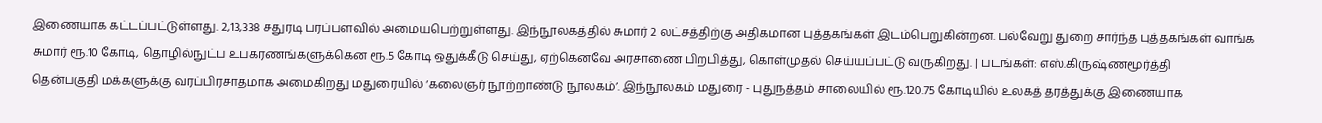இணையாக கட்டப்பட்டுள்ளது. 2,13,338 சதுரடி பரப்பளவில் அமையபெற்றுள்ளது. இந்நூலகத்தில் சுமார் 2 லட்சத்திற்கு அதிகமான புத்தகங்கள் இடம்பெறுகின்றன. பல்வேறு துறை சார்ந்த புத்தகங்கள் வாங்க சுமார் ரூ.10 கோடி, தொழில்நுட்ப உபகரணங்களுக்கென ரூ.5 கோடி ஒதுக்கீடு செய்து, ஏற்கெனவே அரசாணை பிறபித்து, கொள்முதல் செய்யப்பட்டு வருகிறது. | படங்கள்: எஸ்.கிருஷ்ணமூர்த்தி
தென்பகுதி மக்களுக்கு வரப்பிரசாதமாக அமைகிறது மதுரையில் ‘கலைஞர் நூற்றாண்டு நூலகம்’. இந்நூலகம் மதுரை - புதுநத்தம் சாலையில் ரூ.120.75 கோடியில் உலகத் தரத்துக்கு இணையாக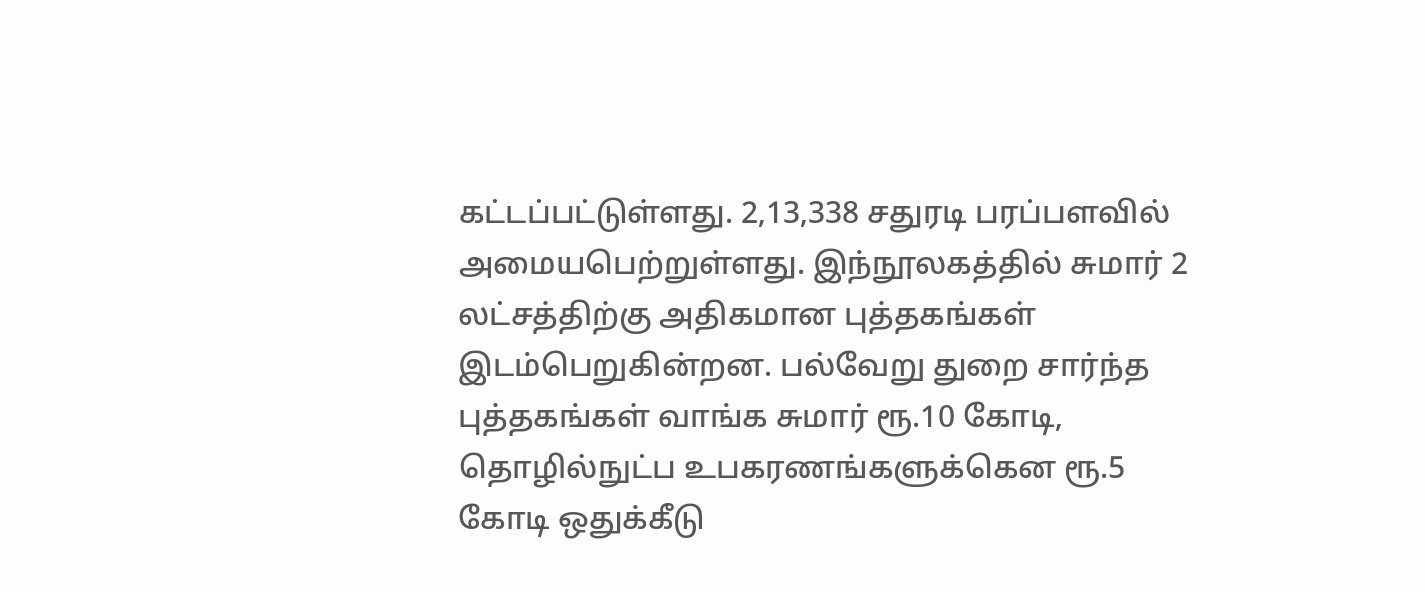கட்டப்பட்டுள்ளது. 2,13,338 சதுரடி பரப்பளவில் அமையபெற்றுள்ளது. இந்நூலகத்தில் சுமார் 2 லட்சத்திற்கு அதிகமான புத்தகங்கள் இடம்பெறுகின்றன. பல்வேறு துறை சார்ந்த புத்தகங்கள் வாங்க சுமார் ரூ.10 கோடி, தொழில்நுட்ப உபகரணங்களுக்கென ரூ.5 கோடி ஒதுக்கீடு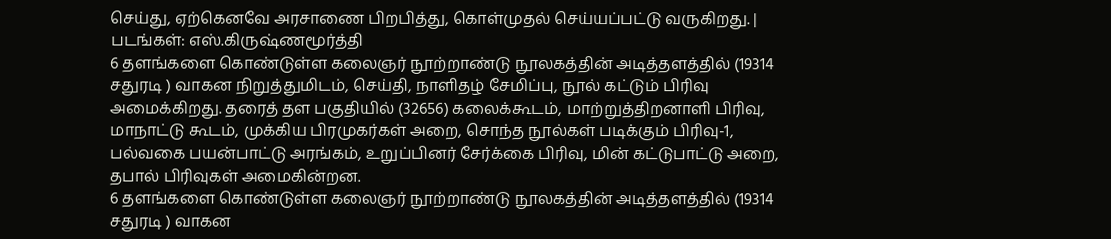செய்து, ஏற்கெனவே அரசாணை பிறபித்து, கொள்முதல் செய்யப்பட்டு வருகிறது. | படங்கள்: எஸ்.கிருஷ்ணமூர்த்தி
6 தளங்களை கொண்டுள்ள கலைஞர் நூற்றாண்டு நூலகத்தின் அடித்தளத்தில் (19314 சதுரடி ) வாகன நிறுத்துமிடம், செய்தி, நாளிதழ் சேமிப்பு, நூல் கட்டும் பிரிவு அமைக்கிறது. தரைத் தள பகுதியில் (32656) கலைக்கூடம், மாற்றுத்திறனாளி பிரிவு, மாநாட்டு கூடம், முக்கிய பிரமுகர்கள் அறை, சொந்த நூல்கள் படிக்கும் பிரிவு-1, பல்வகை பயன்பாட்டு அரங்கம், உறுப்பினர் சேர்க்கை பிரிவு, மின் கட்டுபாட்டு அறை, தபால் பிரிவுகள் அமைகின்றன.
6 தளங்களை கொண்டுள்ள கலைஞர் நூற்றாண்டு நூலகத்தின் அடித்தளத்தில் (19314 சதுரடி ) வாகன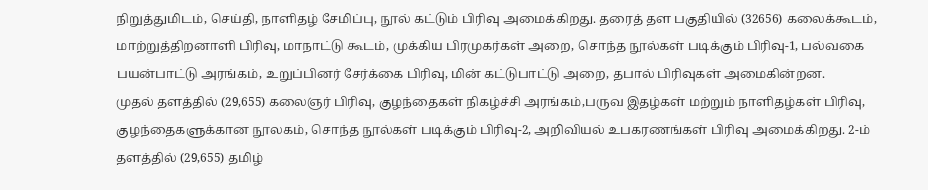நிறுத்துமிடம், செய்தி, நாளிதழ் சேமிப்பு, நூல் கட்டும் பிரிவு அமைக்கிறது. தரைத் தள பகுதியில் (32656) கலைக்கூடம், மாற்றுத்திறனாளி பிரிவு, மாநாட்டு கூடம், முக்கிய பிரமுகர்கள் அறை, சொந்த நூல்கள் படிக்கும் பிரிவு-1, பல்வகை பயன்பாட்டு அரங்கம், உறுப்பினர் சேர்க்கை பிரிவு, மின் கட்டுபாட்டு அறை, தபால் பிரிவுகள் அமைகின்றன.
முதல் தளத்தில் (29,655) கலைஞர் பிரிவு, குழந்தைகள் நிகழ்ச்சி அரங்கம்,பருவ இதழ்கள் மற்றும் நாளிதழ்கள் பிரிவு, குழந்தைகளுக்கான நூலகம், சொந்த நூல்கள் படிக்கும் பிரிவு-2, அறிவியல் உபகரணங்கள் பிரிவு அமைக்கிறது. 2-ம் தளத்தில் (29,655) தமிழ்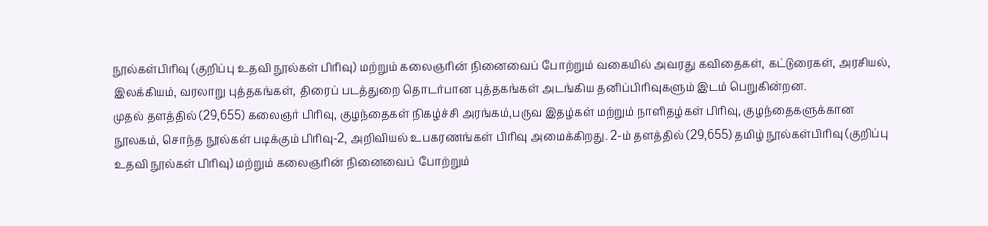நூல்கள்பிரிவு (குறிப்பு உதவி நூல்கள் பிரிவு) மற்றும் கலைஞரின் நினைவைப் போற்றும் வகையில் அவரது கவிதைகள், கட்டுரைகள், அரசியல், இலக்கியம், வரலாறு புத்தகங்கள், திரைப் படத்துறை தொடர்பான புத்தகங்கள் அடங்கிய தனிப்பிரிவுகளும் இடம் பெறுகின்றன.
முதல் தளத்தில் (29,655) கலைஞர் பிரிவு, குழந்தைகள் நிகழ்ச்சி அரங்கம்,பருவ இதழ்கள் மற்றும் நாளிதழ்கள் பிரிவு, குழந்தைகளுக்கான நூலகம், சொந்த நூல்கள் படிக்கும் பிரிவு-2, அறிவியல் உபகரணங்கள் பிரிவு அமைக்கிறது. 2-ம் தளத்தில் (29,655) தமிழ் நூல்கள்பிரிவு (குறிப்பு உதவி நூல்கள் பிரிவு) மற்றும் கலைஞரின் நினைவைப் போற்றும்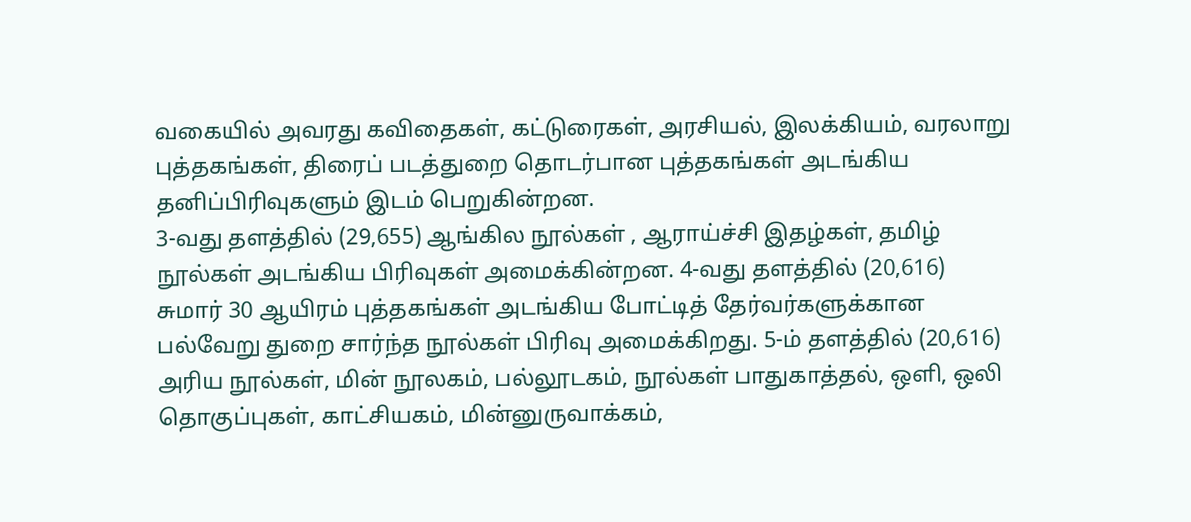வகையில் அவரது கவிதைகள், கட்டுரைகள், அரசியல், இலக்கியம், வரலாறு புத்தகங்கள், திரைப் படத்துறை தொடர்பான புத்தகங்கள் அடங்கிய தனிப்பிரிவுகளும் இடம் பெறுகின்றன.
3-வது தளத்தில் (29,655) ஆங்கில நூல்கள் , ஆராய்ச்சி இதழ்கள், தமிழ் நூல்கள் அடங்கிய பிரிவுகள் அமைக்கின்றன. 4-வது தளத்தில் (20,616) சுமார் 30 ஆயிரம் புத்தகங்கள் அடங்கிய போட்டித் தேர்வர்களுக்கான பல்வேறு துறை சார்ந்த நூல்கள் பிரிவு அமைக்கிறது. 5-ம் தளத்தில் (20,616) அரிய நூல்கள், மின் நூலகம், பல்லூடகம், நூல்கள் பாதுகாத்தல், ஒளி, ஒலி தொகுப்புகள், காட்சியகம், மின்னுருவாக்கம்,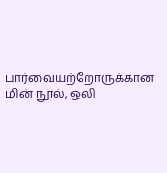பார்வையற்றோருக்கான மின் நூல், ஒலி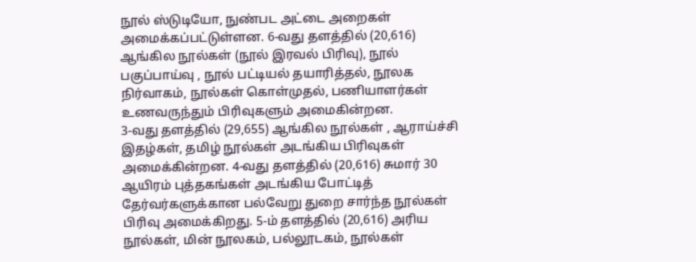நூல் ஸ்டுடியோ, நுண்பட அட்டை அறைகள் அமைக்கப்பட்டுள்ளன. 6-வது தளத்தில் (20,616) ஆங்கில நூல்கள் (நூல் இரவல் பிரிவு), நூல் பகுப்பாய்வு , நூல் பட்டியல் தயாரித்தல், நூலக நிர்வாகம், நூல்கள் கொள்முதல், பணியாளர்கள் உணவருந்தும் பிரிவுகளும் அமைகின்றன.
3-வது தளத்தில் (29,655) ஆங்கில நூல்கள் , ஆராய்ச்சி இதழ்கள், தமிழ் நூல்கள் அடங்கிய பிரிவுகள் அமைக்கின்றன. 4-வது தளத்தில் (20,616) சுமார் 30 ஆயிரம் புத்தகங்கள் அடங்கிய போட்டித் தேர்வர்களுக்கான பல்வேறு துறை சார்ந்த நூல்கள் பிரிவு அமைக்கிறது. 5-ம் தளத்தில் (20,616) அரிய நூல்கள், மின் நூலகம், பல்லூடகம், நூல்கள்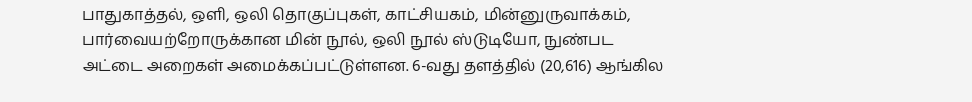பாதுகாத்தல், ஒளி, ஒலி தொகுப்புகள், காட்சியகம், மின்னுருவாக்கம், பார்வையற்றோருக்கான மின் நூல், ஒலி நூல் ஸ்டுடியோ, நுண்பட அட்டை அறைகள் அமைக்கப்பட்டுள்ளன. 6-வது தளத்தில் (20,616) ஆங்கில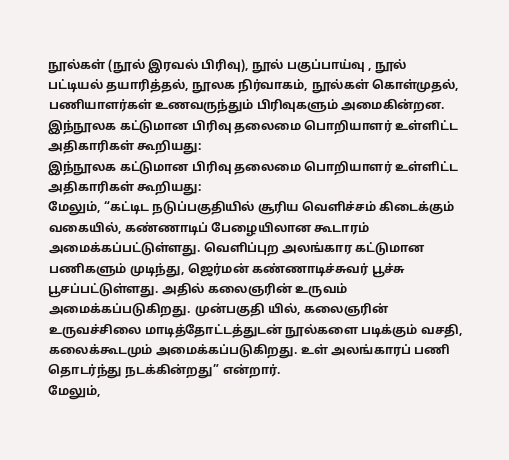நூல்கள் (நூல் இரவல் பிரிவு), நூல் பகுப்பாய்வு , நூல் பட்டியல் தயாரித்தல், நூலக நிர்வாகம், நூல்கள் கொள்முதல், பணியாளர்கள் உணவருந்தும் பிரிவுகளும் அமைகின்றன.
இந்நூலக கட்டுமான பிரிவு தலைமை பொறியாளர் உள்ளிட்ட அதிகாரிகள் கூறியது:
இந்நூலக கட்டுமான பிரிவு தலைமை பொறியாளர் உள்ளிட்ட அதிகாரிகள் கூறியது:
மேலும், “கட்டிட நடுப்பகுதியில் சூரிய வெளிச்சம் கிடைக்கும் வகையில், கண்ணாடிப் பேழையிலான கூடாரம் அமைக்கப்பட்டுள்ளது. வெளிப்புற அலங்கார கட்டுமான பணிகளும் முடிந்து, ஜெர்மன் கண்ணாடிச்சுவர் பூச்சு பூசப்பட்டுள்ளது. அதில் கலைஞரின் உருவம் அமைக்கப்படுகிறது. முன்பகுதி யில், கலைஞரின் உருவச்சிலை மாடித்தோட்டத்துடன் நூல்களை படிக்கும் வசதி, கலைக்கூடமும் அமைக்கப்படுகிறது. உள் அலங்காரப் பணி தொடர்ந்து நடக்கின்றது” என்றார்.
மேலும்,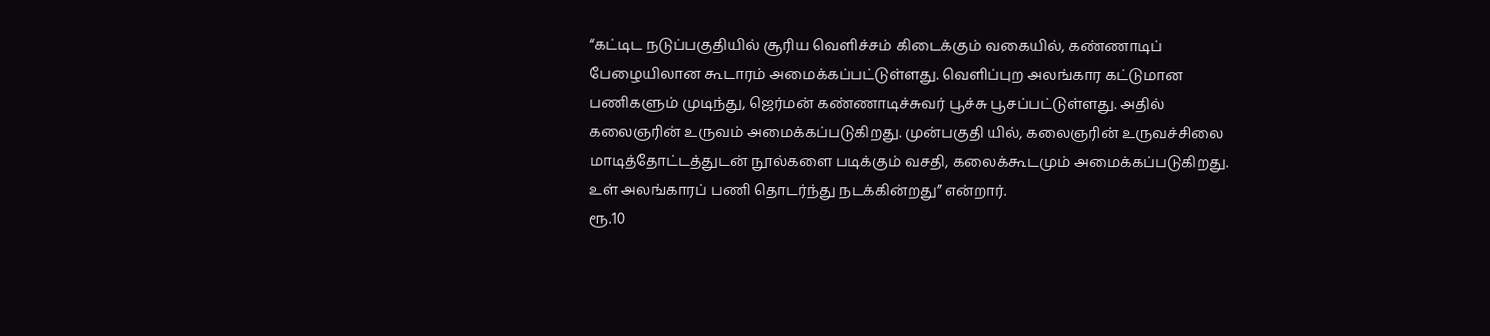“கட்டிட நடுப்பகுதியில் சூரிய வெளிச்சம் கிடைக்கும் வகையில், கண்ணாடிப் பேழையிலான கூடாரம் அமைக்கப்பட்டுள்ளது. வெளிப்புற அலங்கார கட்டுமான பணிகளும் முடிந்து, ஜெர்மன் கண்ணாடிச்சுவர் பூச்சு பூசப்பட்டுள்ளது. அதில் கலைஞரின் உருவம் அமைக்கப்படுகிறது. முன்பகுதி யில், கலைஞரின் உருவச்சிலை மாடித்தோட்டத்துடன் நூல்களை படிக்கும் வசதி, கலைக்கூடமும் அமைக்கப்படுகிறது. உள் அலங்காரப் பணி தொடர்ந்து நடக்கின்றது” என்றார்.
ரூ.10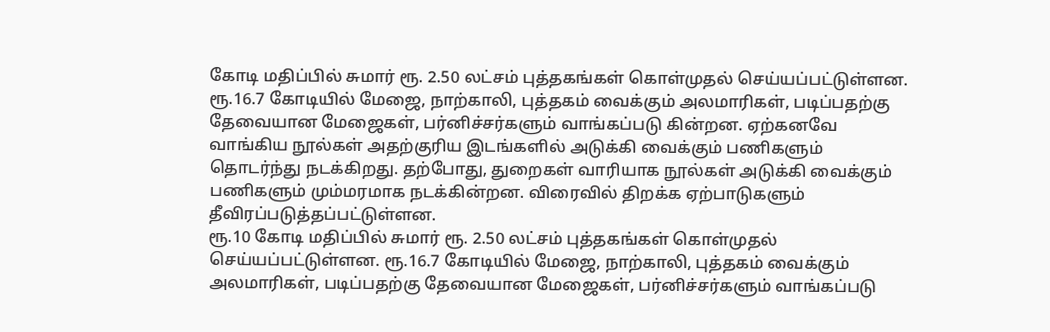கோடி மதிப்பில் சுமார் ரூ. 2.50 லட்சம் புத்தகங்கள் கொள்முதல் செய்யப்பட்டுள்ளன. ரூ.16.7 கோடியில் மேஜை, நாற்காலி, புத்தகம் வைக்கும் அலமாரிகள், படிப்பதற்கு தேவையான மேஜைகள், பர்னிச்சர்களும் வாங்கப்படு கின்றன. ஏற்கனவே வாங்கிய நூல்கள் அதற்குரிய இடங்களில் அடுக்கி வைக்கும் பணிகளும் தொடர்ந்து நடக்கிறது. தற்போது, துறைகள் வாரியாக நூல்கள் அடுக்கி வைக்கும் பணிகளும் மும்மரமாக நடக்கின்றன. விரைவில் திறக்க ஏற்பாடுகளும் தீவிரப்படுத்தப்பட்டுள்ளன.
ரூ.10 கோடி மதிப்பில் சுமார் ரூ. 2.50 லட்சம் புத்தகங்கள் கொள்முதல் செய்யப்பட்டுள்ளன. ரூ.16.7 கோடியில் மேஜை, நாற்காலி, புத்தகம் வைக்கும் அலமாரிகள், படிப்பதற்கு தேவையான மேஜைகள், பர்னிச்சர்களும் வாங்கப்படு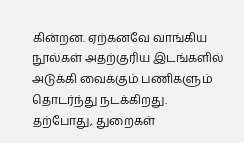கின்றன. ஏற்கனவே வாங்கிய நூல்கள் அதற்குரிய இடங்களில் அடுக்கி வைக்கும் பணிகளும் தொடர்ந்து நடக்கிறது. தற்போது, துறைகள்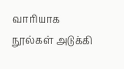வாரியாக நூல்கள் அடுக்கி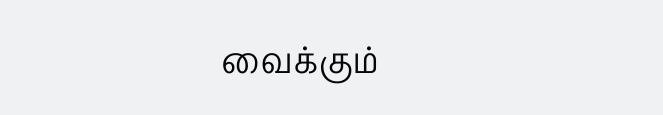வைக்கும்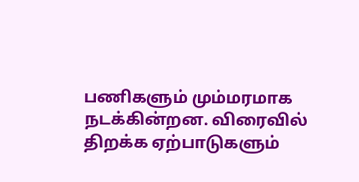பணிகளும் மும்மரமாக நடக்கின்றன. விரைவில் திறக்க ஏற்பாடுகளும்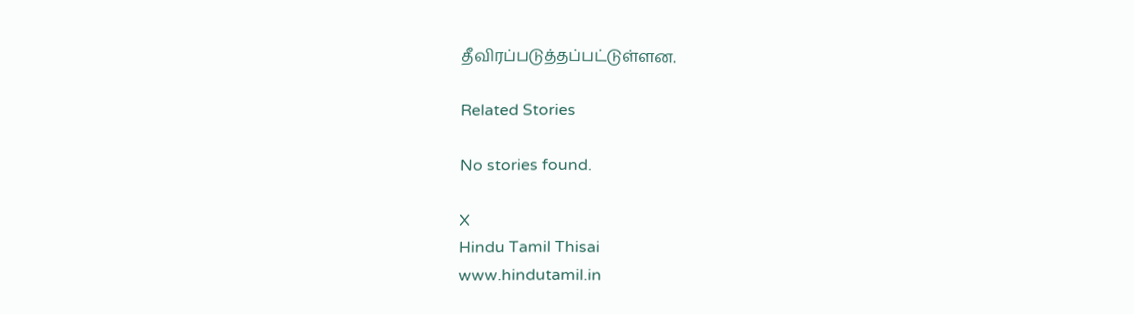தீவிரப்படுத்தப்பட்டுள்ளன.

Related Stories

No stories found.

X
Hindu Tamil Thisai
www.hindutamil.in